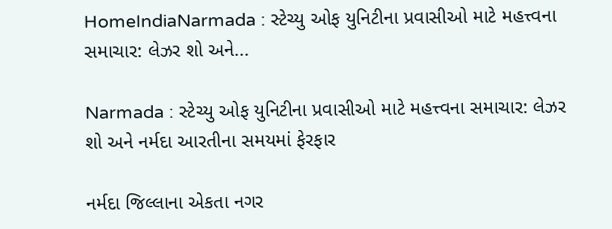HomeIndiaNarmada : સ્ટેચ્યુ ઓફ યુનિટીના પ્રવાસીઓ માટે મહત્ત્વના સમાચાર: લેઝર શો અને...

Narmada : સ્ટેચ્યુ ઓફ યુનિટીના પ્રવાસીઓ માટે મહત્ત્વના સમાચાર: લેઝર શો અને નર્મદા આરતીના સમયમાં ફેરફાર

નર્મદા જિલ્લાના એકતા નગર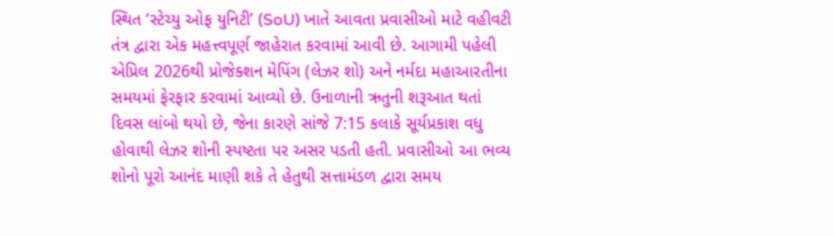સ્થિત ‘સ્ટેચ્યુ ઓફ યુનિટી’ (SoU) ખાતે આવતા પ્રવાસીઓ માટે વહીવટી તંત્ર દ્વારા એક મહત્ત્વપૂર્ણ જાહેરાત કરવામાં આવી છે. આગામી પહેલી એપ્રિલ 2026થી પ્રોજેક્શન મેપિંગ (લેઝર શો) અને નર્મદા મહાઆરતીના સમયમાં ફેરફાર કરવામાં આવ્યો છે. ઉનાળાની ઋતુની શરૂઆત થતાં દિવસ લાંબો થયો છે, જેના કારણે સાંજે 7:15 કલાકે સૂર્યપ્રકાશ વધુ હોવાથી લેઝર શોની સ્પષ્ટતા પર અસર પડતી હતી. પ્રવાસીઓ આ ભવ્ય શોનો પૂરો આનંદ માણી શકે તે હેતુથી સત્તામંડળ દ્વારા સમય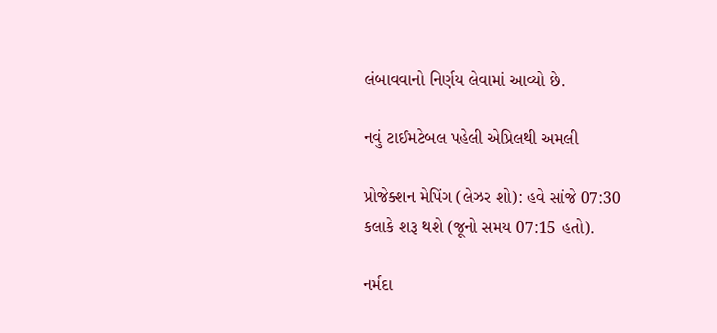લંબાવવાનો નિર્ણય લેવામાં આવ્યો છે.

નવું ટાઈમટેબલ પહેલી એપ્રિલથી અમલી

પ્રોજેક્શન મેપિંગ (લેઝર શો): હવે સાંજે 07:30 કલાકે શરૂ થશે (જૂનો સમય 07:15 હતો).

નર્મદા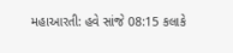મહાઆરતી: હવે સાંજે 08:15 કલાકે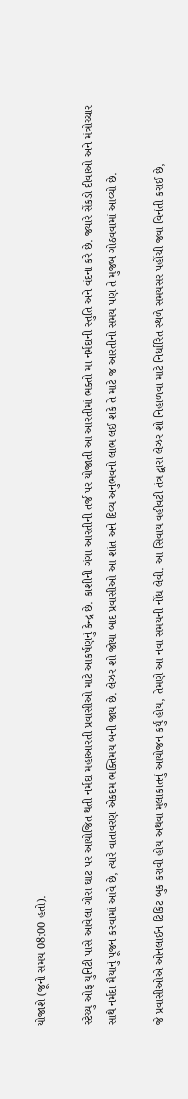યોજાશે (જૂનો સમય 08:00 હતો).

સ્ટેચ્યુ ઓફ યુનિટી પાસે આવેલા ગોરા ઘાટ પર આયોજિત થતી નર્મદા મહાઆરતી પ્રવાસીઓ માટે આકર્ષણનું કેન્દ્ર છે. કાશીની ગંગા આરતીની તર્જ પર યોજાતી આ આરતીમાં ભક્તો મા નર્મદાની સ્તુતિ અને વંદના કરે છે. જ્યારે સેંકડો દીવાઓ અને મંત્રોચ્ચાર સાથે નર્મદા મૈયાનું પૂજન કરવામાં આવે છે, ત્યારે વાતાવરણ એકદમ ભક્તિમય બની જાય છે. લેઝર શો જોયા બાદ પ્રવાસીઓ આ શાંત અને દિવ્ય અનુભવનો લાભ લઈ શકે તે માટે જ આરતીનો સમય પણ તે મુજબ ગોઠવવામાં આવ્યો છે.

જે પ્રવાસીઓએ ઓનલાઈન ટિકિટ બુક કરાવી હોય અથવા મુલાકાતનું આયોજન કર્યું હોય, તેમણે આ નવા સમયની નોંધ લેવી. આ સિવાય વહીવટી તંત્ર દ્વારા લેઝર શો નિહાળવા માટે નિર્ધારિત સ્થળે સમયસર પહોંચી જવા વિનંતી કરાઈ છે,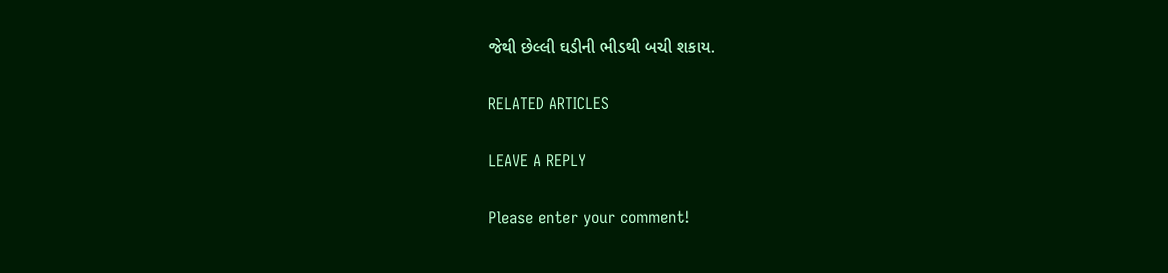જેથી છેલ્લી ઘડીની ભીડથી બચી શકાય.

RELATED ARTICLES

LEAVE A REPLY

Please enter your comment!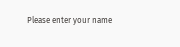Please enter your name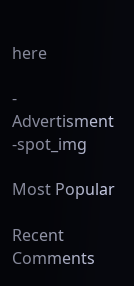here

- Advertisment -spot_img

Most Popular

Recent Comments